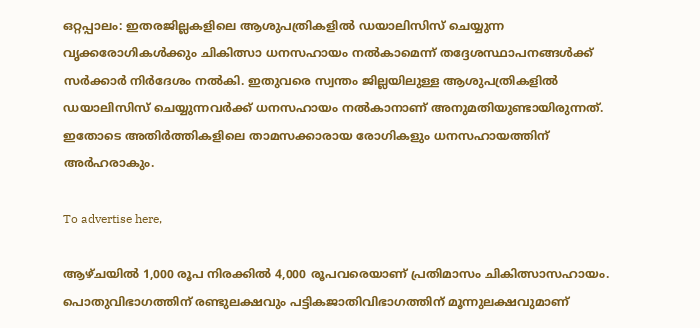ഒറ്റപ്പാലം: ഇതരജില്ലകളിലെ ആശുപത്രികളില്‍ ഡയാലിസിസ് ചെയ്യുന്ന വൃക്കരോഗികള്‍ക്കും ചികിത്സാ ധനസഹായം നല്‍കാമെന്ന് തദ്ദേശസ്ഥാപനങ്ങള്‍ക്ക് സര്‍ക്കാര്‍ നിര്‍ദേശം നല്‍കി. ഇതുവരെ സ്വന്തം ജില്ലയിലുള്ള ആശുപത്രികളില്‍ ഡയാലിസിസ് ചെയ്യുന്നവര്‍ക്ക് ധനസഹായം നല്‍കാനാണ് അനുമതിയുണ്ടായിരുന്നത്. ഇതോടെ അതിര്‍ത്തികളിലെ താമസക്കാരായ രോഗികളും ധനസഹായത്തിന് അര്‍ഹരാകും.

To advertise here,

ആഴ്ചയില്‍ 1,000 രൂപ നിരക്കില്‍ 4,000 രൂപവരെയാണ് പ്രതിമാസം ചികിത്സാസഹായം. പൊതുവിഭാഗത്തിന് രണ്ടുലക്ഷവും പട്ടികജാതിവിഭാഗത്തിന് മൂന്നുലക്ഷവുമാണ്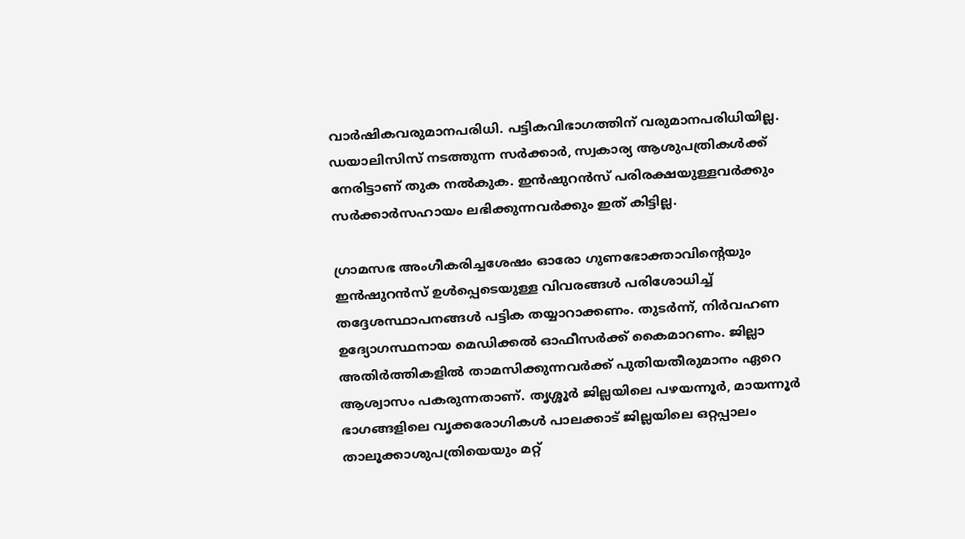വാര്‍ഷികവരുമാനപരിധി. പട്ടികവിഭാഗത്തിന് വരുമാനപരിധിയില്ല. ഡയാലിസിസ് നടത്തുന്ന സര്‍ക്കാര്‍, സ്വകാര്യ ആശുപത്രികള്‍ക്ക് നേരിട്ടാണ് തുക നല്‍കുക. ഇന്‍ഷുറന്‍സ് പരിരക്ഷയുള്ളവര്‍ക്കും സര്‍ക്കാര്‍സഹായം ലഭിക്കുന്നവര്‍ക്കും ഇത് കിട്ടില്ല.

ഗ്രാമസഭ അംഗീകരിച്ചശേഷം ഓരോ ഗുണഭോക്താവിന്റെയും ഇന്‍ഷുറന്‍സ് ഉള്‍പ്പെടെയുള്ള വിവരങ്ങള്‍ പരിശോധിച്ച് തദ്ദേശസ്ഥാപനങ്ങള്‍ പട്ടിക തയ്യാറാക്കണം. തുടര്‍ന്ന്, നിര്‍വഹണ ഉദ്യോഗസ്ഥനായ മെഡിക്കല്‍ ഓഫീസര്‍ക്ക് കൈമാറണം. ജില്ലാ അതിര്‍ത്തികളില്‍ താമസിക്കുന്നവര്‍ക്ക് പുതിയതീരുമാനം ഏറെ ആശ്വാസം പകരുന്നതാണ്. തൃശ്ശൂര്‍ ജില്ലയിലെ പഴയന്നൂര്‍, മായന്നൂര്‍ ഭാഗങ്ങളിലെ വൃക്കരോഗികള്‍ പാലക്കാട് ജില്ലയിലെ ഒറ്റപ്പാലം താലൂക്കാശുപത്രിയെയും മറ്റ്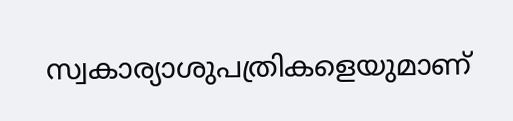സ്വകാര്യാശുപത്രികളെയുമാണ്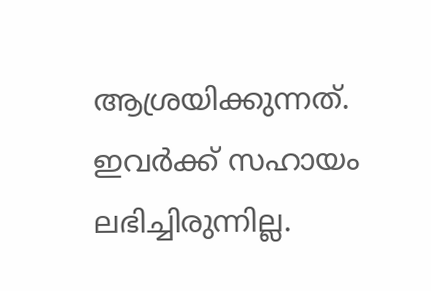ആശ്രയിക്കുന്നത്. ഇവര്‍ക്ക് സഹായം ലഭിച്ചിരുന്നില്ല.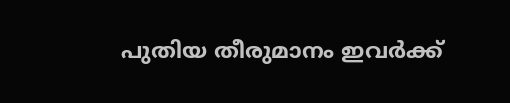പുതിയ തീരുമാനം ഇവര്‍ക്ക്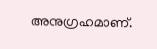അനുഗ്രഹമാണ്.